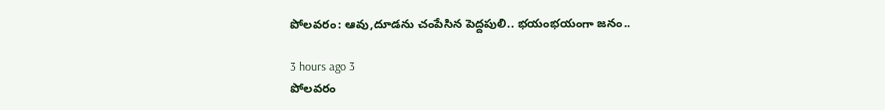పోలవరం: ఆవు,దూడను చంపేసిన పెద్దపులి.. భయంభయంగా జనం..

3 hours ago 3
పోలవరం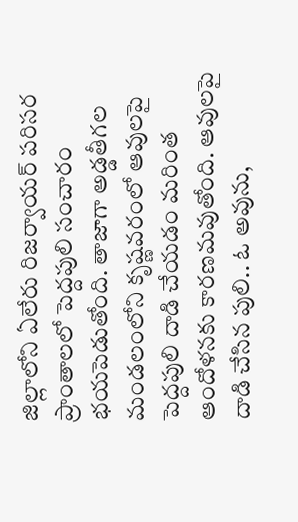జిల్లాలోని ఏలేరు రిజర్వాయర్ పరిసర ప్రాంతాలలో పెద్దపులి సంచారం భయపెడుతోంది. తాజాగా అడ్డతీగల మండలంలోని కృష్ణవరంలో ఆవులపై పెద్దపులి దాడి చేయడం మరింత ఆందోళనకు కారణమవుతోంది. ఆవులపై దాడి చేసిన పులి.. ఓ అవును,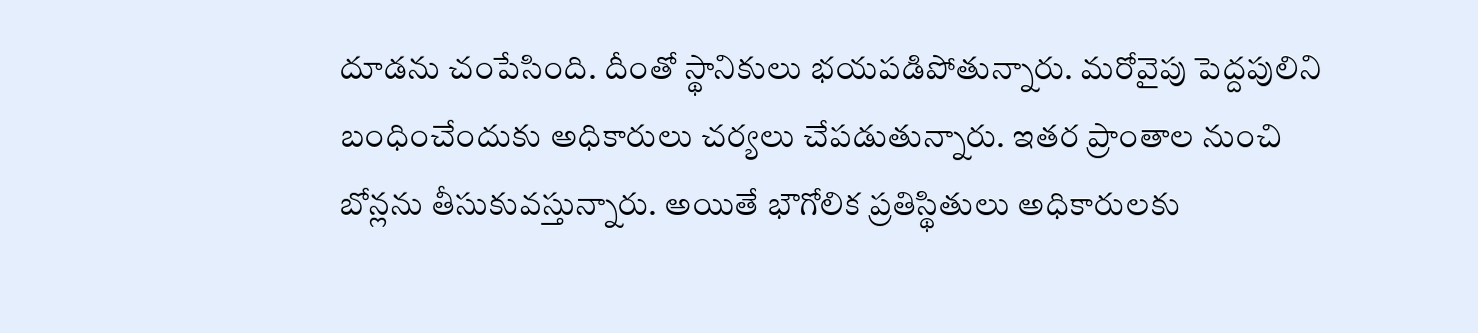దూడను చంపేసింది. దీంతో స్థానికులు భయపడిపోతున్నారు. మరోవైపు పెద్దపులిని బంధించేందుకు అధికారులు చర్యలు చేపడుతున్నారు. ఇతర ప్రాంతాల నుంచి బోన్లను తీసుకువస్తున్నారు. అయితే భౌగోలిక ప్రతిస్థితులు అధికారులకు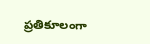ప్రతికూలంగా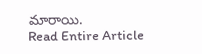మారాయి.
Read Entire Article